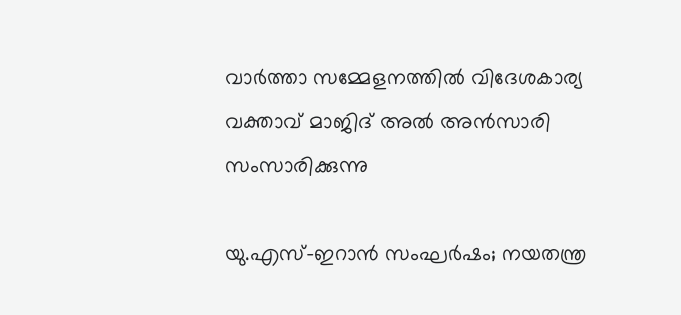വാർത്താ സമ്മേളനത്തിൽ വിദേശകാര്യ വക്താവ് മാജിദ് അൽ അൻസാരി സംസാരിക്കുന്നു

യു.എസ്-ഇറാൻ സംഘർഷം; നയതന്ത്ര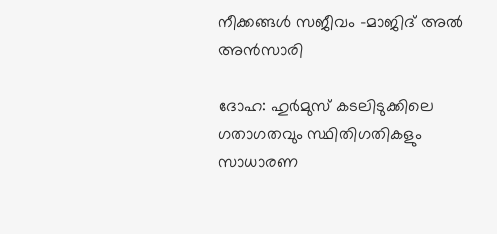നീക്കങ്ങൾ സജീവം -മാജിദ് അൽ അൻസാരി

ദോഹ: ഹുർമുസ് കടലിടുക്കിലെ ഗതാഗതവും സ്ഥിതിഗതികളും സാധാരണ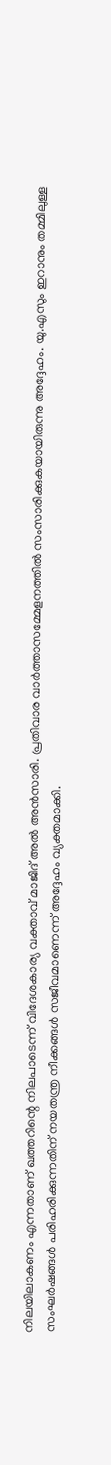നിലയിലാകണം എന്നതാണ് ഖത്തറിന്റെ നിലപാടെന്ന് വിദേശകാര്യ വക്താവ് മാജിദ് അൽ അൻസാരി. പ്രതിവാര വാർത്താസമ്മേളനത്തിൽ സംസാരിക്കുകയായിരുന്നു അദ്ദേഹം. യു.എസും ഇറാനും തമ്മിലുള്ള സംഘർഷങ്ങൾ പരിഹരിക്കുന്നതിന് നയതന്ത്ര നീക്കങ്ങൾ സജീവമാണെന്ന് അദ്ദേഹം വ്യക്തമാക്കി.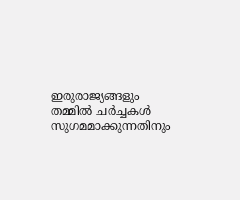ഇരുരാജ്യങ്ങളും തമ്മിൽ ചർച്ചകൾ സുഗമമാക്കുന്നതിനും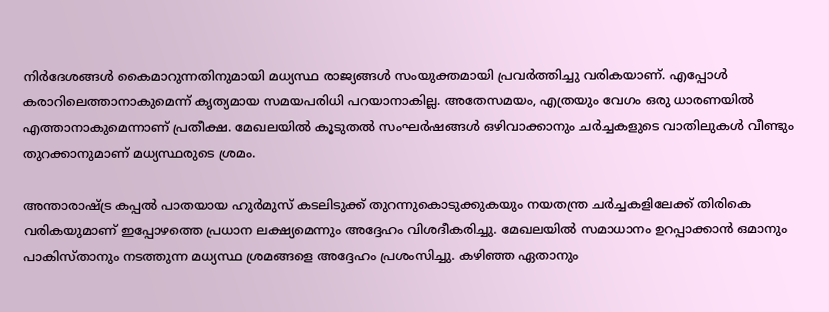നിർദേശങ്ങൾ കൈമാറുന്നതിനുമായി മധ്യസ്ഥ രാജ്യങ്ങൾ സംയുക്തമായി പ്രവർത്തിച്ചു വരികയാണ്. എപ്പോൾ കരാറിലെത്താനാകുമെന്ന് കൃത്യമായ സമയപരിധി പറയാനാകില്ല. അതേസമയം, എത്രയും വേഗം ഒരു ധാരണയിൽ എത്താനാകുമെന്നാണ് പ്രതീക്ഷ. മേഖലയിൽ കൂടുതൽ സംഘർഷങ്ങൾ ഒഴിവാക്കാനും ചർച്ചകളുടെ വാതിലുകൾ വീണ്ടും തുറക്കാനുമാണ് മധ്യസ്ഥരുടെ ശ്രമം.

അന്താരാഷ്ട്ര കപ്പൽ പാതയായ ഹുർമുസ് കടലിടുക്ക് തുറന്നുകൊടുക്കുകയും നയതന്ത്ര ചർച്ചകളിലേക്ക് തിരികെ വരികയുമാണ് ഇപ്പോഴത്തെ പ്രധാന ലക്ഷ്യമെന്നും അദ്ദേഹം വിശദീകരിച്ചു. മേഖലയിൽ സമാധാനം ഉറപ്പാക്കാൻ ഒമാനും പാകിസ്താനും നടത്തുന്ന മധ്യസ്ഥ ശ്രമങ്ങളെ അദ്ദേഹം പ്രശംസിച്ചു. കഴിഞ്ഞ ഏതാനും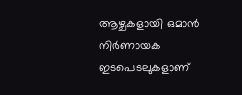ആഴ്ചകളായി ഒമാൻ നിർണായക ഇടപെടലുകളാണ്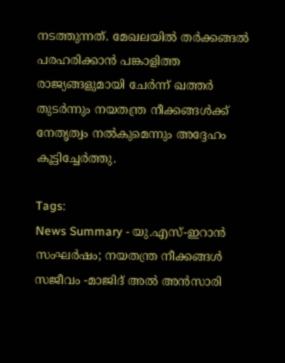നടത്തുന്നത്. മേഖലയിൽ തർക്കങ്ങൽ പരഹരിക്കാൻ പങ്കാളിത്ത രാജ്യങ്ങളുമായി ചേർന്ന് ഖത്തർ തുടർന്നും നയതന്ത്ര നീക്കങ്ങൾക്ക് നേതൃത്വം നൽകുമെന്നും അദ്ദേഹം കൂട്ടിച്ചേർത്തു.

Tags:
News Summary - യു.എസ്-ഇറാൻ സംഘർഷം; നയതന്ത്ര നീക്കങ്ങൾ സജീവം -മാജിദ് അൽ അൻസാരി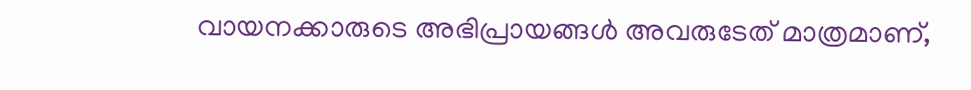വായനക്കാരുടെ അഭിപ്രായങ്ങള്‍ അവരുടേത് മാത്രമാണ്,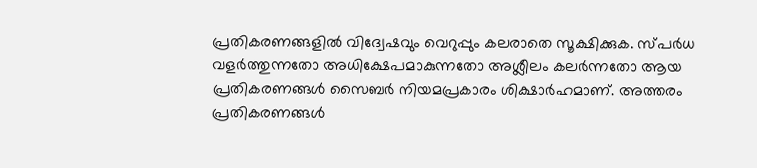പ്രതികരണങ്ങളിൽ വിദ്വേഷവും വെറുപ്പും കലരാതെ സൂക്ഷിക്കുക. സ്പർധ വളർത്തുന്നതോ അധിക്ഷേപമാകുന്നതോ അശ്ലീലം കലർന്നതോ ആയ പ്രതികരണങ്ങൾ സൈബർ നിയമപ്രകാരം ശിക്ഷാർഹമാണ്. അത്തരം പ്രതികരണങ്ങൾ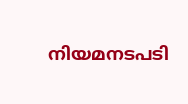നിയമനടപടി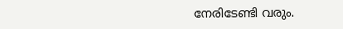നേരിടേണ്ടി വരും.